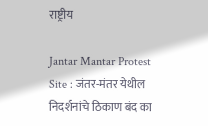राष्ट्रीय

Jantar Mantar Protest Site : जंतर-मंतर येथील निदर्शनांचे ठिकाण बंद का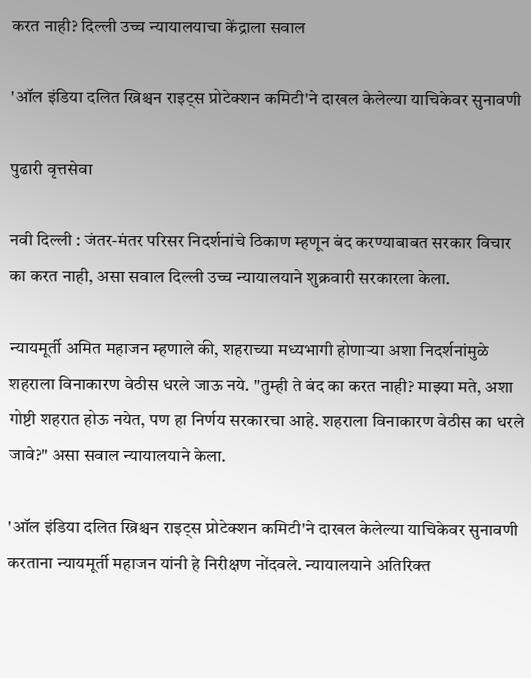करत नाही? दिल्ली उच्च न्यायालयाचा केंद्राला सवाल

'ऑल इंडिया दलित ख्रिश्चन राइट्स प्रोटेक्शन कमिटी'ने दाखल केलेल्या याचिकेवर सुनावणी

पुढारी वृत्तसेवा

नवी दिल्ली : जंतर-मंतर परिसर निदर्शनांचे ठिकाण म्हणून बंद करण्याबाबत सरकार विचार का करत नाही, असा सवाल दिल्ली उच्च न्यायालयाने शुक्रवारी सरकारला केला.

न्यायमूर्ती अमित महाजन म्हणाले की, शहराच्या मध्यभागी होणाऱ्या अशा निदर्शनांमुळे शहराला विनाकारण वेठीस धरले जाऊ नये. "तुम्ही ते बंद का करत नाही? माझ्या मते, अशा गोष्टी शहरात होऊ नयेत, पण हा निर्णय सरकारचा आहे. शहराला विनाकारण वेठीस का धरले जावे?" असा सवाल न्यायालयाने केला.

'ऑल इंडिया दलित ख्रिश्चन राइट्स प्रोटेक्शन कमिटी'ने दाखल केलेल्या याचिकेवर सुनावणी करताना न्यायमूर्ती महाजन यांनी हे निरीक्षण नोंदवले. न्यायालयाने अतिरिक्त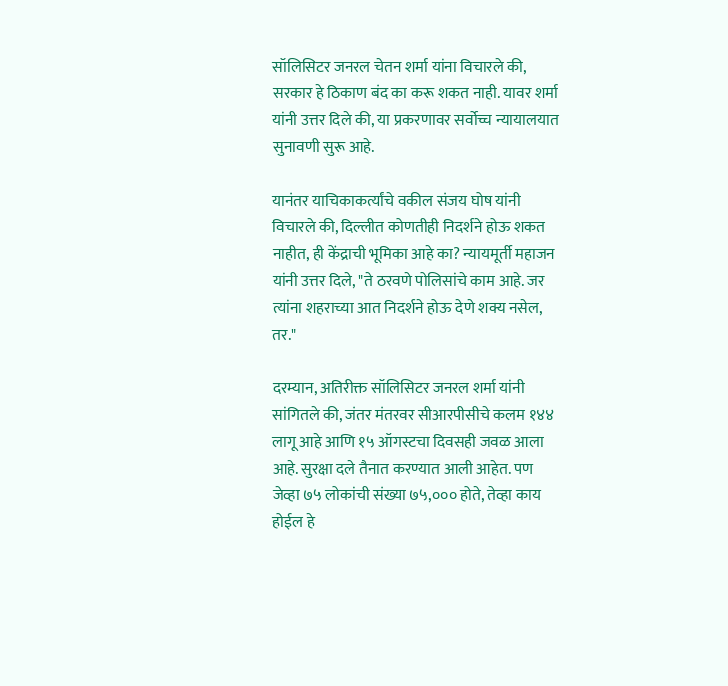सॉलिसिटर जनरल चेतन शर्मा यांना विचारले की, सरकार हे ठिकाण बंद का करू शकत नाही. यावर शर्मा यांनी उत्तर दिले की, या प्रकरणावर सर्वोच्च न्यायालयात सुनावणी सुरू आहे.

यानंतर याचिकाकर्त्यांचे वकील संजय घोष यांनी विचारले की, दिल्लीत कोणतीही निदर्शने होऊ शकत नाहीत, ही केंद्राची भूमिका आहे का? न्यायमूर्ती महाजन यांनी उत्तर दिले, "ते ठरवणे पोलिसांचे काम आहे. जर त्यांना शहराच्या आत निदर्शने होऊ देणे शक्य नसेल, तर."

दरम्यान, अतिरीक्त सॉलिसिटर जनरल शर्मा यांनी सांगितले की, जंतर मंतरवर सीआरपीसीचे कलम १४४ लागू आहे आणि १५ ऑगस्टचा दिवसही जवळ आला आहे. सुरक्षा दले तैनात करण्यात आली आहेत. पण जेव्हा ७५ लोकांची संख्या ७५,००० होते, तेव्हा काय होईल हे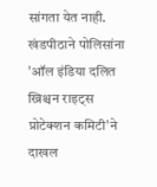सांगता येत नाही. खंडपीठाने पोलिसांना 'ऑल इंडिया दलित ख्रिश्चन राइट्स प्रोटेक्शन कमिटी'ने दाखल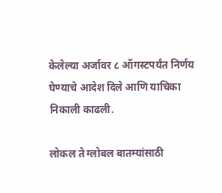केलेल्या अर्जावर ८ ऑगस्टपर्यंत निर्णय घेण्याचे आदेश दिले आणि याचिका निकाली काढली.

लोकल ते ग्लोबल बातम्यांसाठी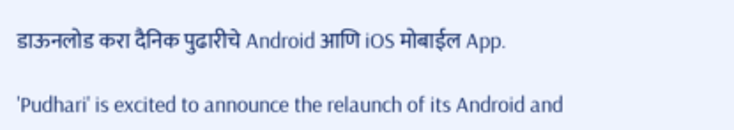डाऊनलोड करा दैनिक पुढारीचे Android आणि iOS मोबाईल App.

'Pudhari' is excited to announce the relaunch of its Android and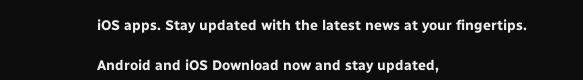iOS apps. Stay updated with the latest news at your fingertips.

Android and iOS Download now and stay updated,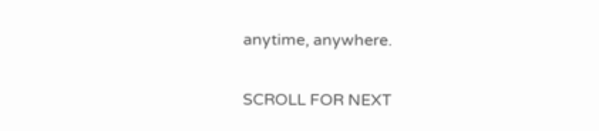anytime, anywhere.

SCROLL FOR NEXT